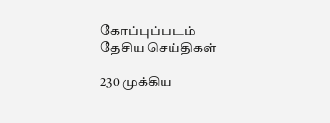கோப்புப்படம்
தேசிய செய்திகள்

230 முக்கிய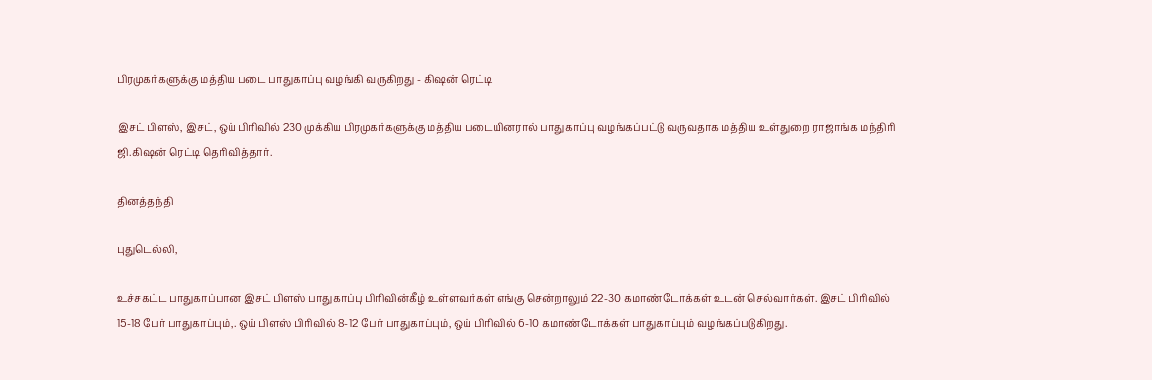பிரமுகர்களுக்கு மத்திய படை பாதுகாப்பு வழங்கி வருகிறது - கிஷன் ரெட்டி

இசட் பிளஸ், இசட், ஒய் பிரிவில் 230 முக்கிய பிரமுகர்களுக்கு மத்திய படையினரால் பாதுகாப்பு வழங்கப்பட்டு வருவதாக மத்திய உள்துறை ராஜாங்க மந்திரி ஜி.கிஷன் ரெட்டி தெரிவித்தார்.

தினத்தந்தி

புதுடெல்லி,

உச்சகட்ட பாதுகாப்பான இசட் பிளஸ் பாதுகாப்பு பிரிவின்கீழ் உள்ளவர்கள் எங்கு சென்றாலும் 22-30 கமாண்டோக்கள் உடன் செல்வார்கள். இசட் பிரிவில் 15-18 பேர் பாதுகாப்பும்,. ஒய் பிளஸ் பிரிவில் 8-12 பேர் பாதுகாப்பும், ஒய் பிரிவில் 6-10 கமாண்டோக்கள் பாதுகாப்பும் வழங்கப்படுகிறது.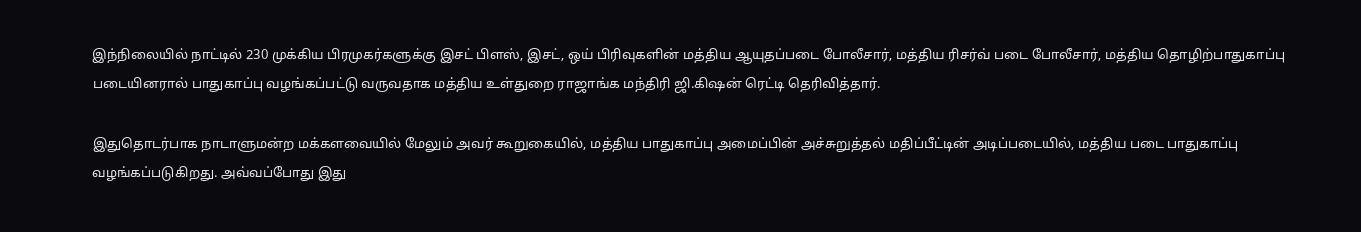இந்நிலையில் நாட்டில் 230 முக்கிய பிரமுகர்களுக்கு இசட் பிளஸ், இசட், ஒய் பிரிவுகளின் மத்திய ஆயுதப்படை போலீசார், மத்திய ரிசர்வ் படை போலீசார், மத்திய தொழிற்பாதுகாப்பு படையினரால் பாதுகாப்பு வழங்கப்பட்டு வருவதாக மத்திய உள்துறை ராஜாங்க மந்திரி ஜி.கிஷன் ரெட்டி தெரிவித்தார்.

இதுதொடர்பாக நாடாளுமன்ற மக்களவையில் மேலும் அவர் கூறுகையில், மத்திய பாதுகாப்பு அமைப்பின் அச்சுறுத்தல் மதிப்பீட்டின் அடிப்படையில், மத்திய படை பாதுகாப்பு வழங்கப்படுகிறது. அவ்வப்போது இது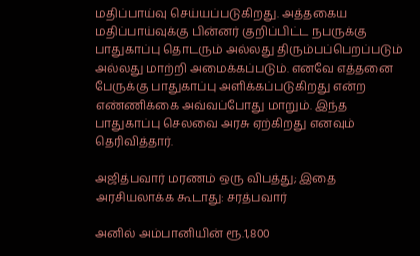மதிப்பாய்வு செய்யப்படுகிறது. அத்தகைய மதிப்பாய்வுக்கு பின்னர் குறிப்பிட்ட நபருக்கு பாதுகாப்பு தொடரும் அல்லது திரும்பப்பெறப்படும் அல்லது மாற்றி அமைக்கப்படும். எனவே எத்தனை பேருக்கு பாதுகாப்பு அளிக்கப்படுகிறது என்ற எண்ணிக்கை அவ்வப்போது மாறும். இந்த பாதுகாப்பு செலவை அரசு ஏற்கிறது எனவும் தெரிவித்தார்.

அஜித்பவார் மரணம் ஒரு விபத்து; இதை அரசியலாக்க கூடாது: சரத்பவார்

அனில் அம்பானியின் ரூ.1,800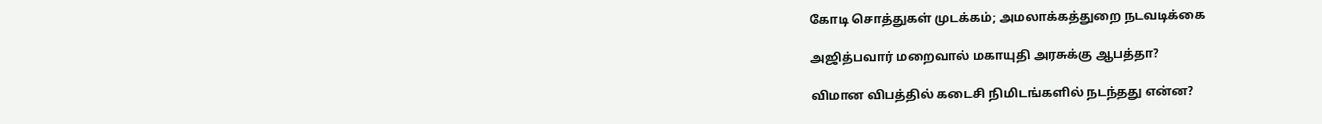கோடி சொத்துகள் முடக்கம்; அமலாக்கத்துறை நடவடிக்கை

அஜித்பவார் மறைவால் மகாயுதி அரசுக்கு ஆபத்தா?

விமான விபத்தில் கடைசி நிமிடங்களில் நடந்தது என்ன?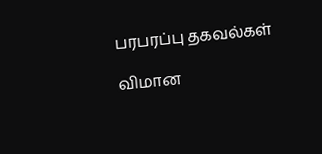பரபரப்பு தகவல்கள்

விமான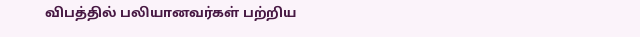விபத்தில் பலியானவர்கள் பற்றிய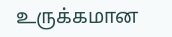உருக்கமான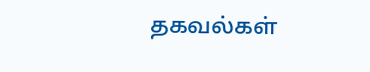தகவல்கள்